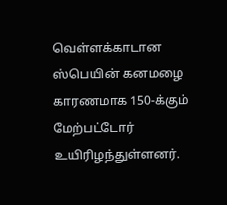வெள்ளக்காடான ஸ்பெயின் கனமழை காரணமாக 150-க்கும் மேற்பட்டோர் உயிரிழந்துள்ளனர்.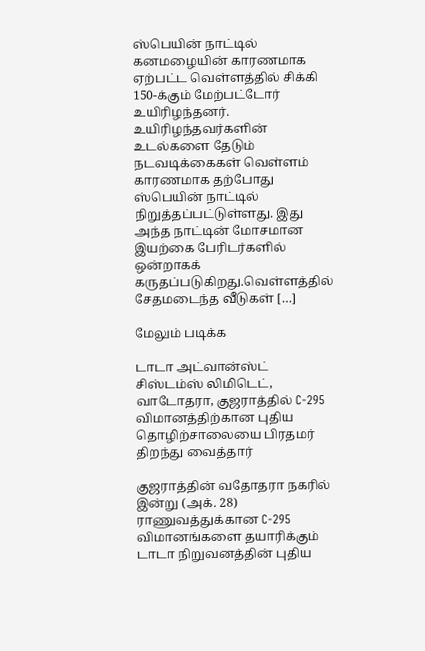ஸ்பெயின் நாட்டில் கனமழையின் காரணமாக ஏற்பட்ட வெள்ளத்தில் சிக்கி 150-க்கும் மேற்பட்டோர் உயிரிழந்தனர். உயிரிழந்தவர்களின் உடல்களை தேடும் நடவடிக்கைகள் வெள்ளம் காரணமாக தற்போது ஸ்பெயின் நாட்டில் நிறுத்தப்பட்டுள்ளது. இது அந்த நாட்டின் மோசமான இயற்கை பேரிடர்களில் ஒன்றாகக் கருதப்படுகிறது.வெள்ளத்தில் சேதமடைந்த வீடுகள் […]

மேலும் படிக்க

டாடா அட்வான்ஸ்ட் சிஸ்டம்ஸ் லிமிடெட், வாடோதரா, குஜராத்தில் C-295 விமானத்திற்கான புதிய தொழிற்சாலையை பிரதமர் திறந்து வைத்தார்

குஜராத்தின் வதோதரா நகரில் இன்று (அக். 28) ராணுவத்துக்கான C-295 விமானங்களை தயாரிக்கும் டாடா நிறுவனத்தின் புதிய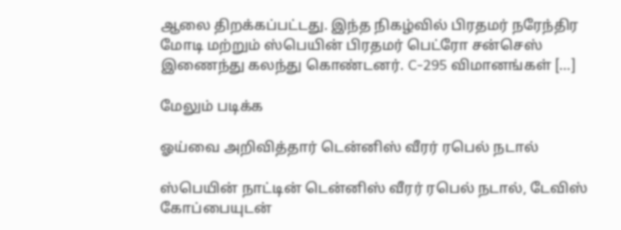ஆலை திறக்கப்பட்டது. இந்த நிகழ்வில் பிரதமர் நரேந்திர மோடி மற்றும் ஸ்பெயின் பிரதமர் பெட்ரோ சன்செஸ் இணைந்து கலந்து கொண்டனர். C-295 விமானங்கள் […]

மேலும் படிக்க

ஓய்வை அறிவித்தார் டென்னிஸ் வீரர் ரபெல் நடால்

ஸ்பெயின் நாட்டின் டென்னிஸ் வீரர் ரபெல் நடால், டேவிஸ் கோப்பையுடன்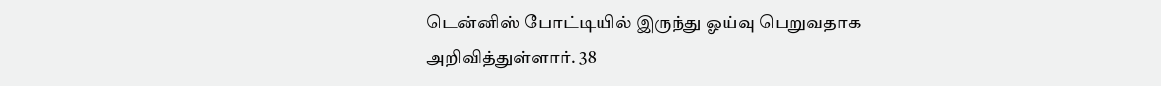டென்னிஸ் போட்டியில் இருந்து ஓய்வு பெறுவதாக அறிவித்துள்ளார். 38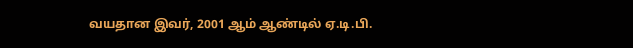வயதான இவர், 2001 ஆம் ஆண்டில் ஏ.டி.பி.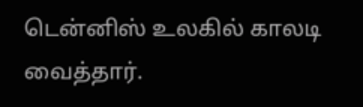டென்னிஸ் உலகில் காலடி வைத்தார்.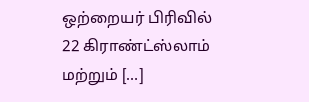ஒற்றையர் பிரிவில் 22 கிராண்ட்ஸ்லாம் மற்றும் […]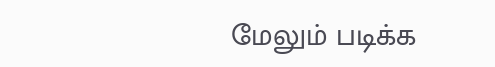மேலும் படிக்க